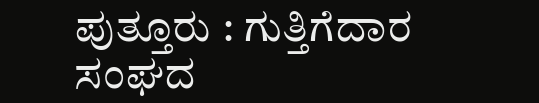ಪುತ್ತೂರು : ಗುತ್ತಿಗೆದಾರ ಸಂಘದ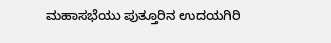ಮಹಾಸಭೆಯು ಪುತ್ತೂರಿನ ಉದಯಗಿರಿ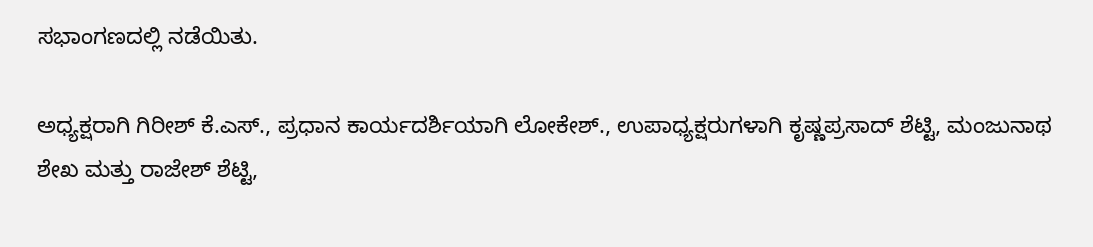ಸಭಾಂಗಣದಲ್ಲಿ ನಡೆಯಿತು.

ಅಧ್ಯಕ್ಷರಾಗಿ ಗಿರೀಶ್ ಕೆ.ಎಸ್., ಪ್ರಧಾನ ಕಾರ್ಯದರ್ಶಿಯಾಗಿ ಲೋಕೇಶ್., ಉಪಾಧ್ಯಕ್ಷರುಗಳಾಗಿ ಕೃಷ್ಣಪ್ರಸಾದ್ ಶೆಟ್ಟಿ, ಮಂಜುನಾಥ ಶೇಖ ಮತ್ತು ರಾಜೇಶ್ ಶೆಟ್ಟಿ,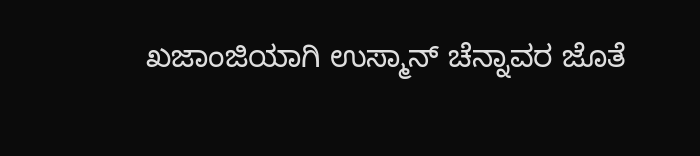ಖಜಾಂಜಿಯಾಗಿ ಉಸ್ಮಾನ್ ಚೆನ್ನಾವರ ಜೊತೆ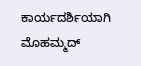ಕಾರ್ಯದರ್ಶಿಯಾಗಿ ಮೊಹಮ್ಮದ್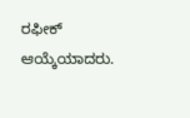ರಫೀಕ್ ಆಯ್ಕೆಯಾದರು.